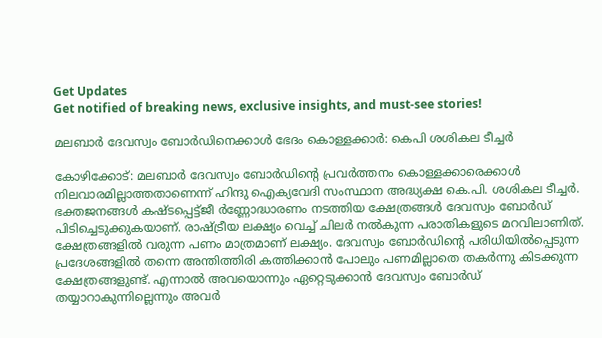Get Updates
Get notified of breaking news, exclusive insights, and must-see stories!

മലബാര്‍ ദേവസ്വം ബോര്‍ഡിനെക്കാള്‍ ഭേദം കൊള്ളക്കാര്‍: കെപി ശശികല ടീച്ചര്‍

കോഴിക്കോട്: മലബാര്‍ ദേവസ്വം ബോര്‍ഡിന്റെ പ്രവര്‍ത്തനം കൊള്ളക്കാരെക്കാള്‍ നിലവാരമില്ലാത്തതാണെന്ന് ഹിന്ദു ഐക്യവേദി സംസ്ഥാന അദ്ധ്യക്ഷ കെ.പി. ശശികല ടീച്ചര്‍. ഭക്തജനങ്ങള്‍ കഷ്ടപ്പെട്ട്ജീ ര്‍ണ്ണോദ്ധാരണം നടത്തിയ ക്ഷേത്രങ്ങള്‍ ദേവസ്വം ബോര്‍ഡ് പിടിച്ചെടുക്കുകയാണ്. രാഷ്ട്രീയ ലക്ഷ്യം വെച്ച് ചിലര്‍ നല്‍കുന്ന പരാതികളുടെ മറവിലാണിത്. ക്ഷേത്രങ്ങളില്‍ വരുന്ന പണം മാത്രമാണ് ലക്ഷ്യം. ദേവസ്വം ബോര്‍ഡിന്റെ പരിധിയില്‍പ്പെടുന്ന പ്രദേശങ്ങളില്‍ തന്നെ അന്തിത്തിരി കത്തിക്കാന്‍ പോലും പണമില്ലാതെ തകര്‍ന്നു കിടക്കുന്ന ക്ഷേത്രങ്ങളുണ്ട്. എന്നാല്‍ അവയൊന്നും ഏറ്റെടുക്കാന്‍ ദേവസ്വം ബോര്‍ഡ്
തയ്യാറാകുന്നില്ലെന്നും അവര്‍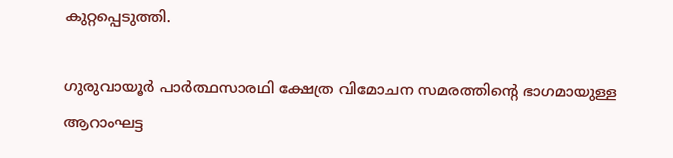കുറ്റപ്പെടുത്തി.

ഗുരുവായൂര്‍ പാര്‍ത്ഥസാരഥി ക്ഷേത്ര വിമോചന സമരത്തിന്റെ ഭാഗമായുള്ള ആറാംഘട്ട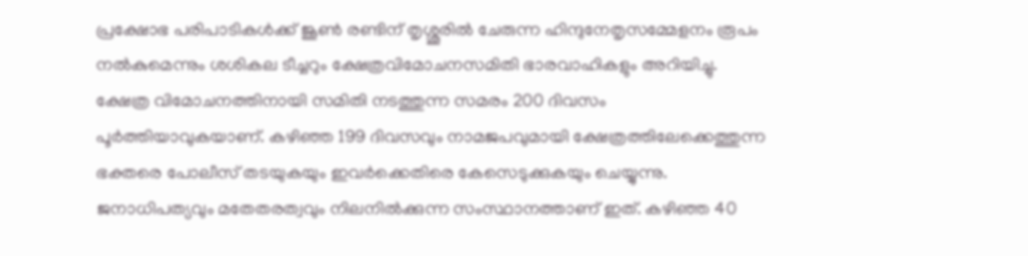പ്രക്ഷോഭ പരിപാടികള്‍ക്ക് ജൂണ്‍ രണ്ടിന് തൃശ്ശൂരില്‍ ചേരുന്ന ഹിന്ദുനേതൃസമ്മേളനം രൂപം നല്‍കുമെന്നും ശശികല ടീച്ചറും ക്ഷേത്രവിമോചനസമിതി ഭാരവാഹികളും അറിയിച്ചു.
ക്ഷേത്ര വിമോചനത്തിനായി സമിതി നടത്തുന്ന സമരം 200 ദിവസം പൂര്‍ത്തിയാവുകയാണ്. കഴിഞ്ഞ 199 ദിവസവും നാമജപവുമായി ക്ഷേത്രത്തിലേക്കെത്തുന്ന ഭക്തരെ പോലീസ് തടയുകയും ഇവര്‍ക്കെതിരെ കേസെടുക്കുകയും ചെയ്യുന്നു. ജനാധിപത്യവും മതേതരത്വവും നിലനില്‍ക്കുന്ന സംസ്ഥാനത്താണ് ഇത്. കഴിഞ്ഞ 40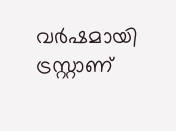വര്‍ഷമായി ട്രസ്റ്റാണ്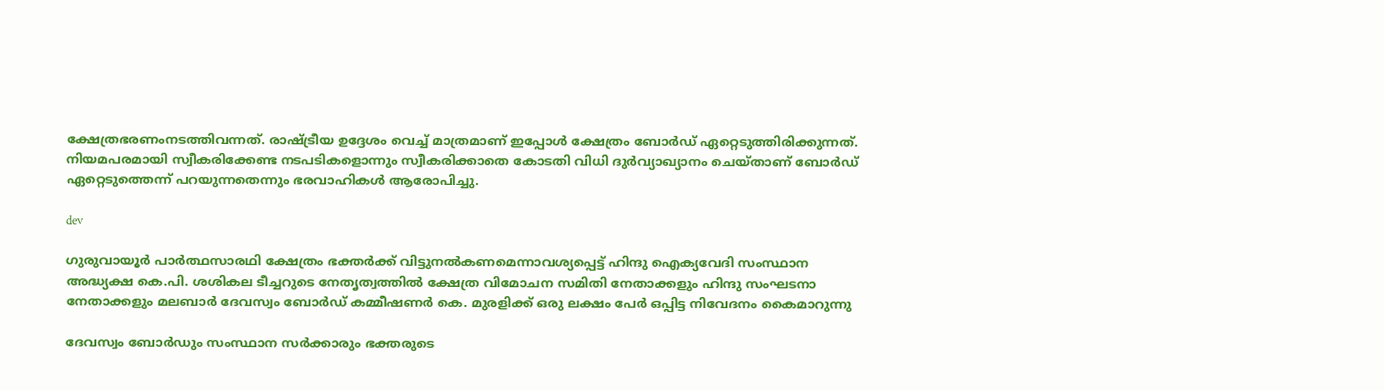ക്ഷേത്രഭരണംനടത്തിവന്നത്. രാഷ്ട്രീയ ഉദ്ദേശം വെച്ച് മാത്രമാണ് ഇപ്പോള്‍ ക്ഷേത്രം ബോര്‍ഡ് ഏറ്റെടുത്തിരിക്കുന്നത്. നിയമപരമായി സ്വീകരിക്കേണ്ട നടപടികളൊന്നും സ്വീകരിക്കാതെ കോടതി വിധി ദുര്‍വ്യാഖ്യാനം ചെയ്താണ് ബോര്‍ഡ് ഏറ്റെടുത്തെന്ന് പറയുന്നതെന്നും ഭരവാഹികള്‍ ആരോപിച്ചു.

dev

ഗുരുവായൂര്‍ പാര്‍ത്ഥസാരഥി ക്ഷേത്രം ഭക്തര്‍ക്ക് വിട്ടുനല്‍കണമെന്നാവശ്യപ്പെട്ട് ഹിന്ദു ഐക്യവേദി സംസ്ഥാന അദ്ധ്യക്ഷ കെ.പി. ശശികല ടീച്ചറുടെ നേതൃത്വത്തില്‍ ക്ഷേത്ര വിമോചന സമിതി നേതാക്കളും ഹിന്ദു സംഘടനാ നേതാക്കളും മലബാര്‍ ദേവസ്വം ബോര്‍ഡ് കമ്മീഷണര്‍ കെ. മുരളിക്ക് ഒരു ലക്ഷം പേര്‍ ഒപ്പിട്ട നിവേദനം കൈമാറുന്നു

ദേവസ്വം ബോര്‍ഡും സംസ്ഥാന സര്‍ക്കാരും ഭക്തരുടെ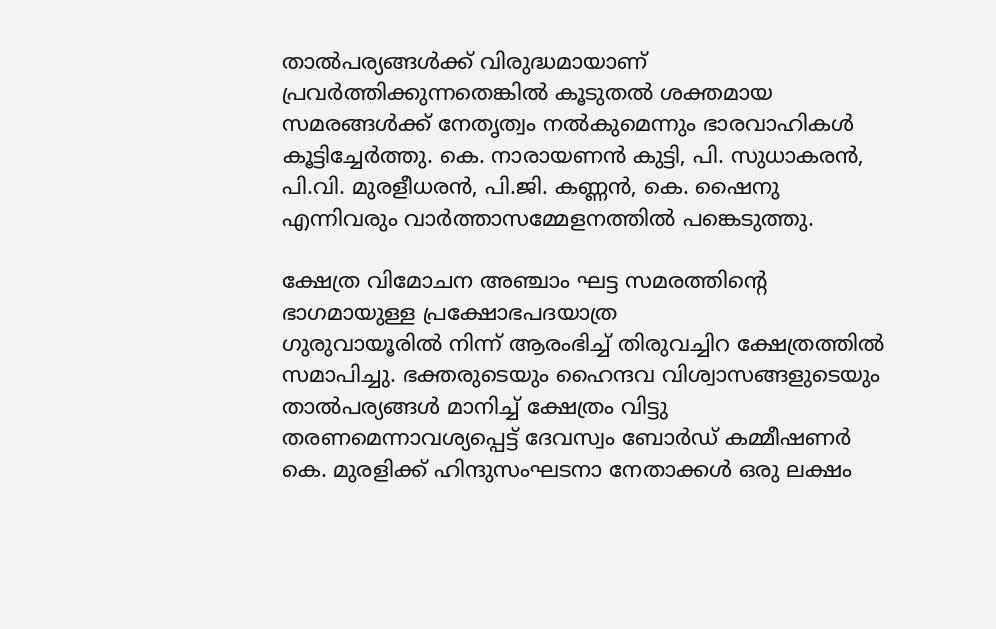താല്‍പര്യങ്ങള്‍ക്ക് വിരുദ്ധമായാണ് പ്രവര്‍ത്തിക്കുന്നതെങ്കില്‍ കൂടുതല്‍ ശക്തമായ സമരങ്ങള്‍ക്ക് നേതൃത്വം നല്‍കുമെന്നും ഭാരവാഹികള്‍ കൂട്ടിച്ചേര്‍ത്തു. കെ. നാരായണന്‍ കുട്ടി, പി. സുധാകരന്‍, പി.വി. മുരളീധരന്‍, പി.ജി. കണ്ണന്‍, കെ. ഷൈനു എന്നിവരും വാര്‍ത്താസമ്മേളനത്തില്‍ പങ്കെടുത്തു.

ക്ഷേത്ര വിമോചന അഞ്ചാം ഘട്ട സമരത്തിന്റെ ഭാഗമായുള്ള പ്രക്ഷോഭപദയാത്ര
ഗുരുവായൂരില്‍ നിന്ന് ആരംഭിച്ച് തിരുവച്ചിറ ക്ഷേത്രത്തില്‍ സമാപിച്ചു. ഭക്തരുടെയും ഹൈന്ദവ വിശ്വാസങ്ങളുടെയും താല്‍പര്യങ്ങള്‍ മാനിച്ച് ക്ഷേത്രം വിട്ടു തരണമെന്നാവശ്യപ്പെട്ട് ദേവസ്വം ബോര്‍ഡ് കമ്മീഷണര്‍ കെ. മുരളിക്ക് ഹിന്ദുസംഘടനാ നേതാക്കള്‍ ഒരു ലക്ഷം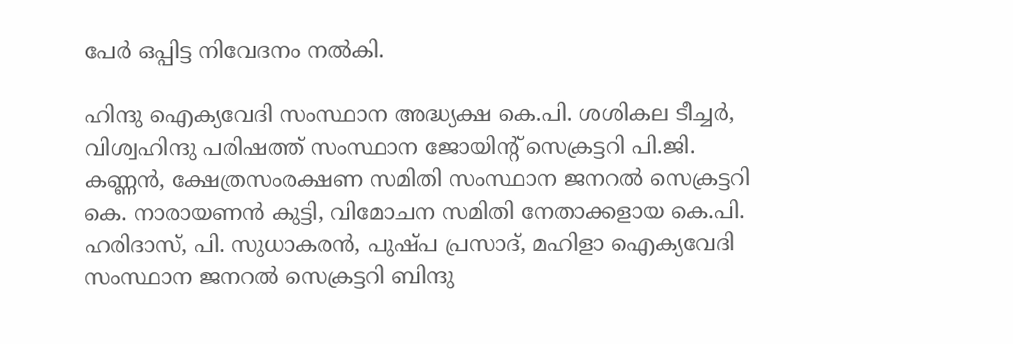പേര്‍ ഒപ്പിട്ട നിവേദനം നല്‍കി.

ഹിന്ദു ഐക്യവേദി സംസ്ഥാന അദ്ധ്യക്ഷ കെ.പി. ശശികല ടീച്ചര്‍, വിശ്വഹിന്ദു പരിഷത്ത് സംസ്ഥാന ജോയിന്റ് സെക്രട്ടറി പി.ജി. കണ്ണന്‍, ക്ഷേത്രസംരക്ഷണ സമിതി സംസ്ഥാന ജനറല്‍ സെക്രട്ടറി കെ. നാരായണന്‍ കുട്ടി, വിമോചന സമിതി നേതാക്കളായ കെ.പി. ഹരിദാസ്, പി. സുധാകരന്‍, പുഷ്പ പ്രസാദ്, മഹിളാ ഐക്യവേദി സംസ്ഥാന ജനറല്‍ സെക്രട്ടറി ബിന്ദു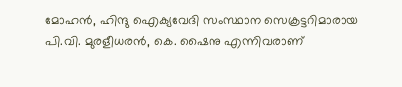മോഹന്‍, ഹിന്ദു ഐക്യവേദി സംസ്ഥാന സെക്രട്ടറിമാരായ പി.വി. മുരളീധരന്‍, കെ. ഷൈനു എന്നിവരാണ്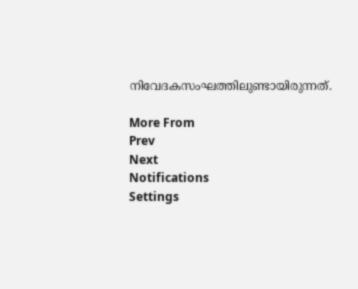നിവേദകസംഘത്തിലുണ്ടായിരുന്നത്.

More From
Prev
Next
Notifications
Settings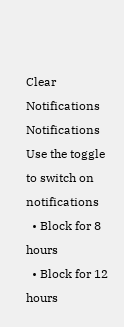Clear Notifications
Notifications
Use the toggle to switch on notifications
  • Block for 8 hours
  • Block for 12 hours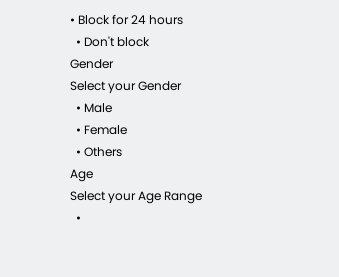• Block for 24 hours
  • Don't block
Gender
Select your Gender
  • Male
  • Female
  • Others
Age
Select your Age Range
  •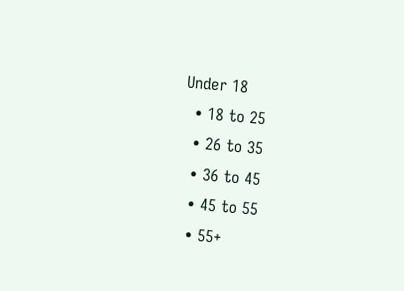Under 18
  • 18 to 25
  • 26 to 35
  • 36 to 45
  • 45 to 55
  • 55+